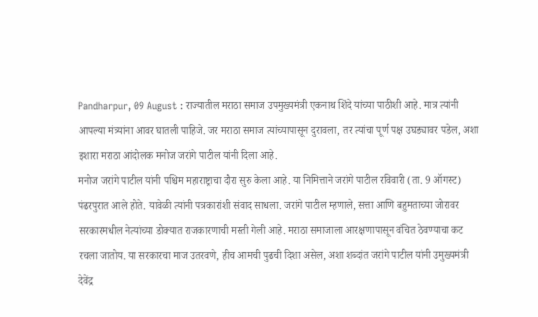Pandharpur, 09 August : राज्यातील मराठा समाज उपमुख्यमंत्री एकनाथ शिंदे यांच्या पाठीशी आहे. मात्र त्यांनी आपल्या मंत्र्यांना आवर घातली पाहिजे. जर मराठा समाज त्यांच्यापासून दुरावला, तर त्यांचा पूर्ण पक्ष उघड्यावर पडेल, अशा इशारा मराठा आंदोलक मनोज जरांगे पाटील यांनी दिला आहे.
मनोज जरांगे पाटील यांनी पश्चिम महाराष्ट्राचा दौरा सुरु केला आहे. या निमित्ताने जरांगे पाटील रविवारी (ता. 9 ऑगस्ट) पंढरपुरात आले होते. यावेळी त्यांनी पत्रकारांशी संवाद साधला. जरांगे पाटील म्हणाले, सत्ता आणि बहुमताच्या जोरावर सरकारमधील नेत्यांच्या डोक्यात राजकारणाची मस्ती गेली आहे. मराठा समाजाला आरक्षणापासून वंचित ठेवण्याचा कट रचला जातोय. या सरकारचा माज उतरवणे, हीच आमची पुढची दिशा असेल, अशा शब्दांत जरांगे पाटील यांनी उमुख्यमंत्री देवेंद्र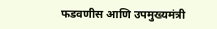फडवणीस आणि उपमुख्यमंत्री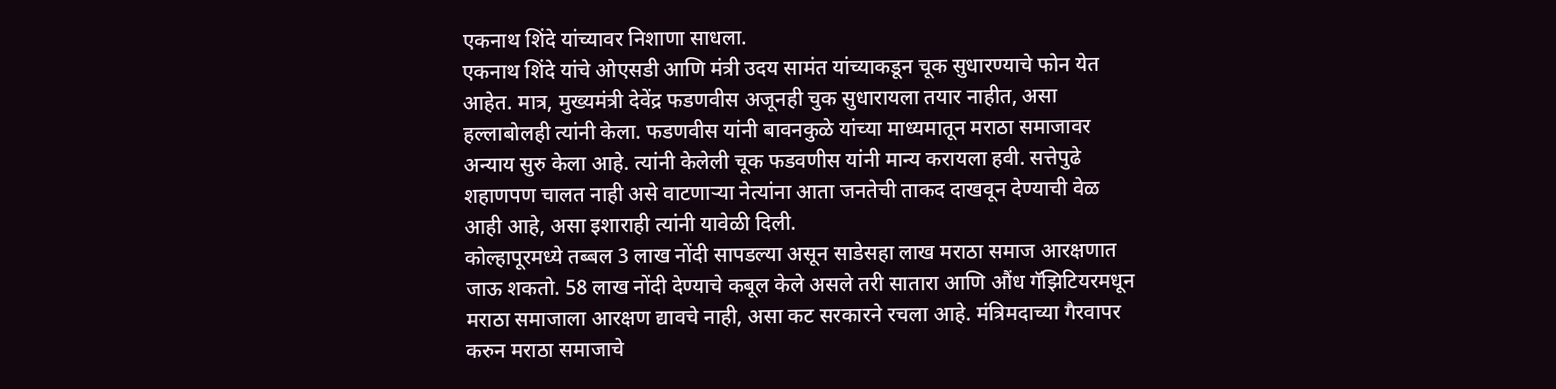एकनाथ शिंदे यांच्यावर निशाणा साधला.
एकनाथ शिंदे यांचे ओएसडी आणि मंत्री उदय सामंत यांच्याकडून चूक सुधारण्याचे फोन येत आहेत. मात्र, मुख्यमंत्री देवेंद्र फडणवीस अजूनही चुक सुधारायला तयार नाहीत, असा हल्लाबोलही त्यांनी केला. फडणवीस यांनी बावनकुळे यांच्या माध्यमातून मराठा समाजावर अन्याय सुरु केला आहे. त्यांनी केलेली चूक फडवणीस यांनी मान्य करायला हवी. सत्तेपुढे शहाणपण चालत नाही असे वाटणाऱ्या नेत्यांना आता जनतेची ताकद दाखवून देण्याची वेळ आही आहे, असा इशाराही त्यांनी यावेळी दिली.
कोल्हापूरमध्ये तब्बल 3 लाख नोंदी सापडल्या असून साडेसहा लाख मराठा समाज आरक्षणात जाऊ शकतो. 58 लाख नोंदी देण्याचे कबूल केले असले तरी सातारा आणि औंध गॅझिटियरमधून मराठा समाजाला आरक्षण द्यावचे नाही, असा कट सरकारने रचला आहे. मंत्रिमदाच्या गैरवापर करुन मराठा समाजाचे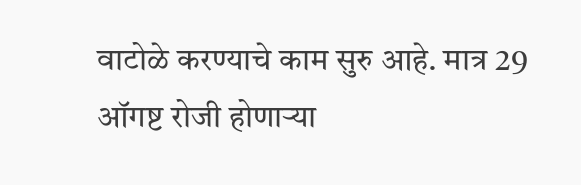वाटोळे करण्याचे काम सुरु आहे. मात्र 29 ऑगष्ट रोजी होणाऱ्या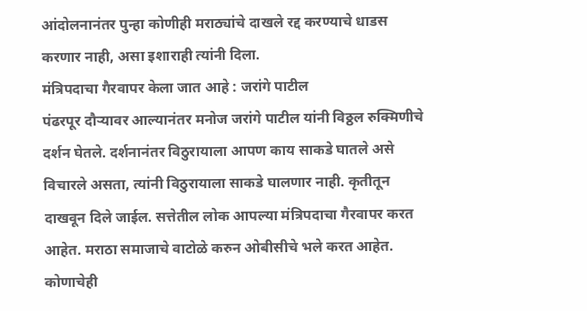आंदोलनानंतर पुन्हा कोणीही मराठ्यांचे दाखले रद्द करण्याचे धाडस करणार नाही, असा इशाराही त्यांनी दिला.
मंत्रिपदाचा गैरवापर केला जात आहे : जरांगे पाटील
पंढरपूर दौऱ्यावर आल्यानंतर मनोज जरांगे पाटील यांनी विठ्ठल रुक्मिणीचे दर्शन घेतले. दर्शनानंतर विठुरायाला आपण काय साकडे घातले असे विचारले असता, त्यांनी विठुरायाला साकडे घालणार नाही. कृतीतून दाखवून दिले जाईल. सत्तेतील लोक आपल्या मंत्रिपदाचा गैरवापर करत आहेत. मराठा समाजाचे वाटोळे करुन ओबीसीचे भले करत आहेत. कोणाचेही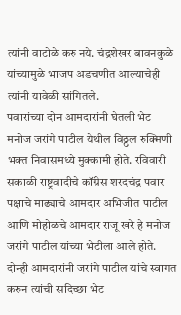त्यांनी वाटोळे करु नये. चंद्रशेखर बावनकुळे यांच्यामुळे भाजप अडचणीत आल्याचेही त्यांनी यावेळी सांगितले.
पवारांच्या दोन आमदारांनी घेतली भेट
मनोज जरांगे पाटील येथील विठ्ठल रुक्मिणी भक्त निवासमध्ये मुक्कामी होते. रविवारी सकाळी राष्ट्रवादीचे कॉंग्रेस शरदचंद्र पवार पक्षाचे माढ्याचे आमदार अभिजीत पाटील आणि मोहोळचे आमदार राजू खरे हे मनोज जरांगे पाटील यांच्या भेटीला आले होते. दोन्ही आमदारांनी जरांगे पाटील यांचे स्वागत करुन त्यांची सदिच्छा भेट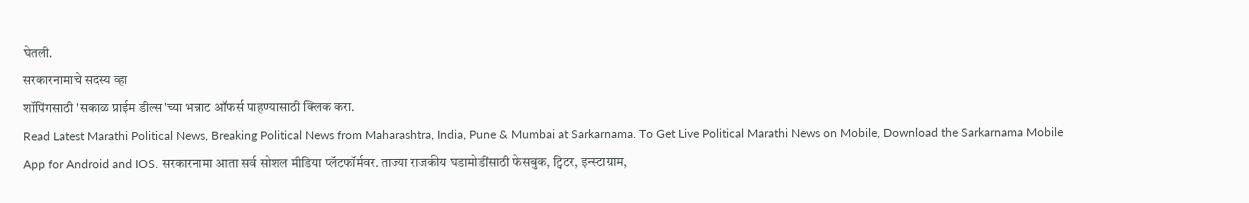घेतली.
सरकारनामाचे सदस्य व्हा
शॉपिंगसाठी 'सकाळ प्राईम डील्स'च्या भन्नाट ऑफर्स पाहण्यासाठी क्लिक करा.
Read Latest Marathi Political News, Breaking Political News from Maharashtra, India, Pune & Mumbai at Sarkarnama. To Get Live Political Marathi News on Mobile, Download the Sarkarnama Mobile App for Android and IOS. सरकारनामा आता सर्व सोशल मीडिया प्लॅटफॉर्मवर. ताज्या राजकीय घडामोडींसाठी फेसबुक, ट्विटर, इन्स्टाग्राम,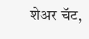शेअर चॅट,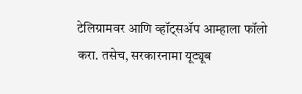टेलिग्रामवर आणि व्हॉट्सॲप आम्हाला फॉलो करा. तसेच, सरकारनामा यूट्यूब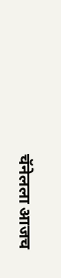चॅनेलला आजच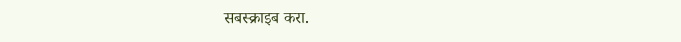सबस्क्राइब करा.